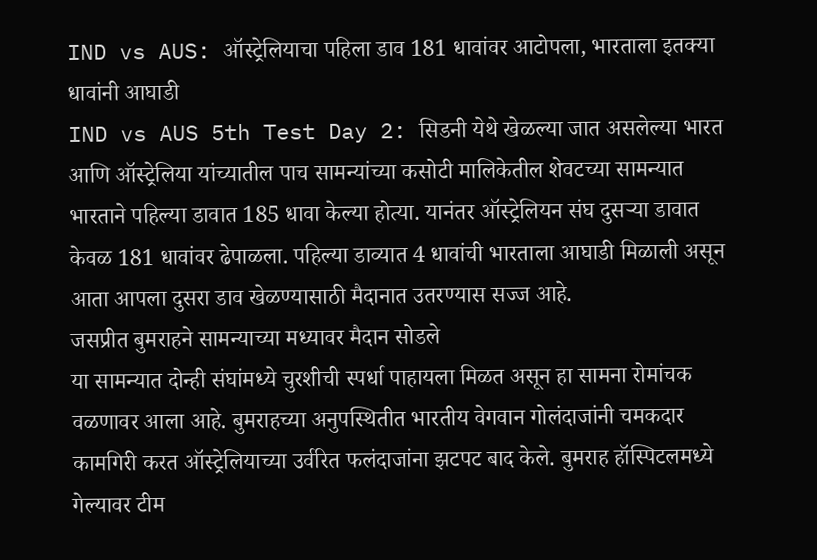IND vs AUS: ऑस्ट्रेलियाचा पहिला डाव 181 धावांवर आटोपला, भारताला इतक्या धावांनी आघाडी
IND vs AUS 5th Test Day 2: सिडनी येथे खेळल्या जात असलेल्या भारत आणि ऑस्ट्रेलिया यांच्यातील पाच सामन्यांच्या कसोटी मालिकेतील शेवटच्या सामन्यात भारताने पहिल्या डावात 185 धावा केल्या होत्या. यानंतर ऑस्ट्रेलियन संघ दुसऱ्या डावात केवळ 181 धावांवर ढेपाळला. पहिल्या डाव्यात 4 धावांची भारताला आघाडी मिळाली असून आता आपला दुसरा डाव खेळण्यासाठी मैदानात उतरण्यास सज्ज आहे.
जसप्रीत बुमराहने सामन्याच्या मध्यावर मैदान सोडले
या सामन्यात दोन्ही संघांमध्ये चुरशीची स्पर्धा पाहायला मिळत असून हा सामना रोमांचक वळणावर आला आहे. बुमराहच्या अनुपस्थितीत भारतीय वेगवान गोलंदाजांनी चमकदार कामगिरी करत ऑस्ट्रेलियाच्या उर्वरित फलंदाजांना झटपट बाद केले. बुमराह हॉस्पिटलमध्ये गेल्यावर टीम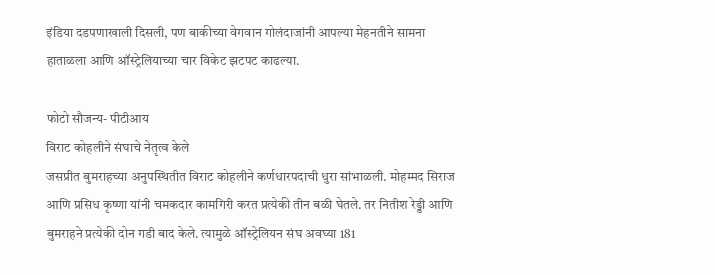इंडिया दडपणाखाली दिसली, पण बाकीच्या वेगवान गोलंदाजांनी आपल्या मेहनतीने सामना हाताळला आणि ऑस्ट्रेलियाच्या चार विकेट झटपट काढल्या.

फोटो सौजन्य- पीटीआय
विराट कोहलीने संघाचे नेतृत्व केले
जसप्रीत बुमराहच्या अनुपस्थितीत विराट कोहलीने कर्णधारपदाची धुरा सांभाळली. मोहम्मद सिराज आणि प्रसिध कृष्णा यांनी चमकदार कामगिरी करत प्रत्येकी तीन बळी घेतले. तर नितीश रेड्डी आणि बुमराहने प्रत्येकी दोन गडी बाद केले. त्यामुळे ऑस्ट्रेलियन संघ अवघ्या 181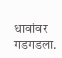धावांवर गडगडला.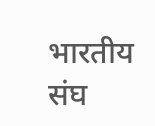भारतीय संघ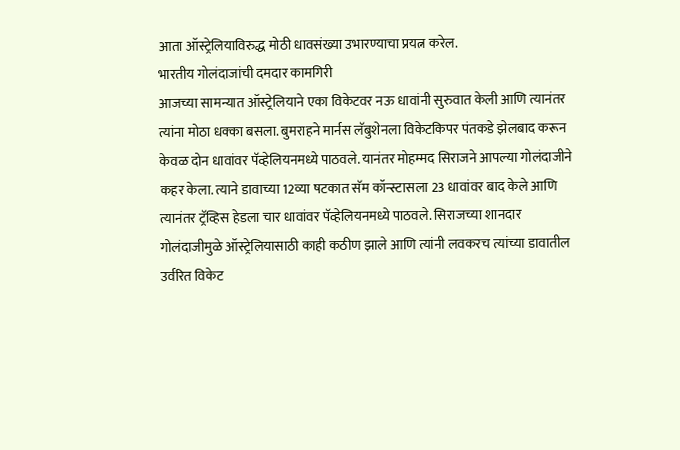आता ऑस्ट्रेलियाविरुद्ध मोठी धावसंख्या उभारण्याचा प्रयत्न करेल.
भारतीय गोलंदाजांची दमदार कामगिरी
आजच्या सामन्यात ऑस्ट्रेलियाने एका विकेटवर नऊ धावांनी सुरुवात केली आणि त्यानंतर त्यांना मोठा धक्का बसला. बुमराहने मार्नस लॅबुशेनला विकेटकिपर पंतकडे झेलबाद करून केवळ दोन धावांवर पॅव्हेलियनमध्ये पाठवले. यानंतर मोहम्मद सिराजने आपल्या गोलंदाजीने कहर केला. त्याने डावाच्या 12व्या षटकात सॅम कॉन्स्टासला 23 धावांवर बाद केले आणि त्यानंतर ट्रॅव्हिस हेडला चार धावांवर पॅव्हेलियनमध्ये पाठवले. सिराजच्या शानदार गोलंदाजीमुळे ऑस्ट्रेलियासाठी काही कठीण झाले आणि त्यांनी लवकरच त्यांच्या डावातील उर्वरित विकेट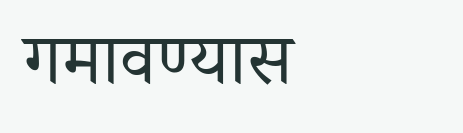गमावण्यास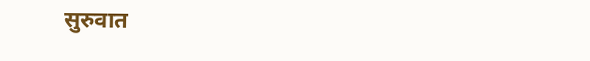सुरुवात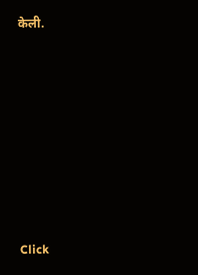केली.












Click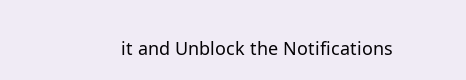it and Unblock the Notifications